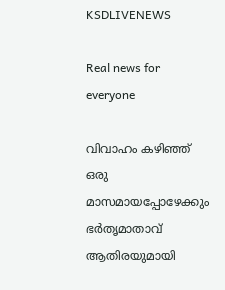KSDLIVENEWS

Real news for everyone

വിവാഹം കഴിഞ്ഞ് ഒരു മാസമായപ്പോഴേക്കും ഭർതൃമാതാവ് ആതിരയുമായി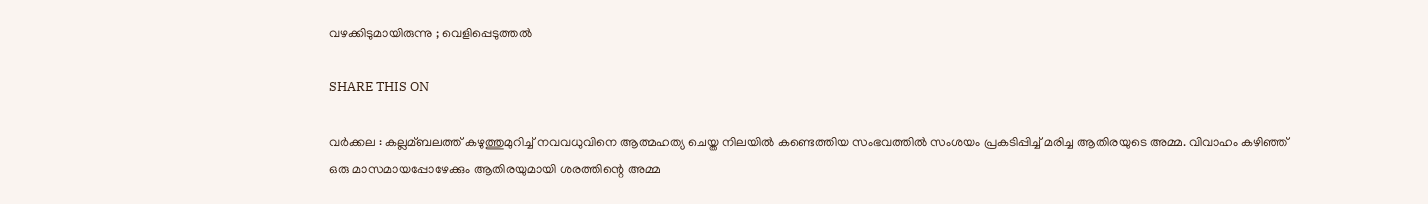വഴക്കിടുമായിരുന്നു ; വെളിപ്പെടുത്തൽ

SHARE THIS ON

വർക്കല : കല്ലമ്ബലത്ത് കഴുത്തുമുറിച്ച്‌ നവവധുവിനെ ആത്മഹത്യ ചെയ്ത നിലയില്‍ കണ്ടെത്തിയ സംഭവത്തില്‍ സംശയം പ്രകടിപ്പിച്ച്‌ മരിച്ച ആതിരയുടെ അമ്മ. വിവാഹം കഴിഞ്ഞ് ഒരു മാസമായപ്പോഴേക്കും ആതിരയുമായി ശരത്തിന്റെ അമ്മ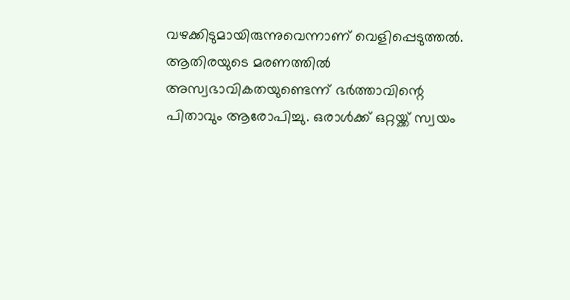വഴക്കിടുമായിരുന്നുവെന്നാണ് വെളിപ്പെടുത്തല്‍. ആതിരയുടെ മരണത്തില്‍ അസ്വഭാവികതയുണ്ടെന്ന് ഭര്‍ത്താവിന്റെ പിതാവും ആരോപിച്ചു. ഒരാള്‍ക്ക് ഒറ്റയ്ക്ക് സ്വയം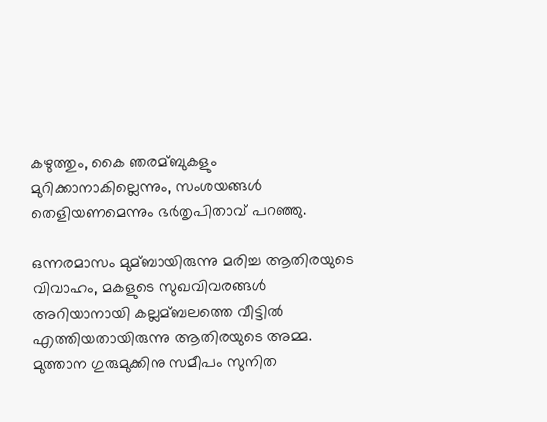കഴുത്തും, കൈ ഞരമ്ബുകളും മുറിക്കാനാകില്ലെന്നും, സംശയങ്ങള്‍ തെളിയണമെന്നും ഭര്‍തൃപിതാവ് പറഞ്ഞു.

ഒന്നരമാസം മുമ്ബായിരുന്നു മരിച്ച ആതിരയുടെ വിവാഹം, മകളുടെ സുഖവിവരങ്ങള്‍ അറിയാനായി കല്ലമ്ബലത്തെ വീട്ടില്‍ എത്തിയതായിരുന്നു ആതിരയുടെ അമ്മ. മുത്താന ഗുരുമുക്കിനു സമീപം സുനിത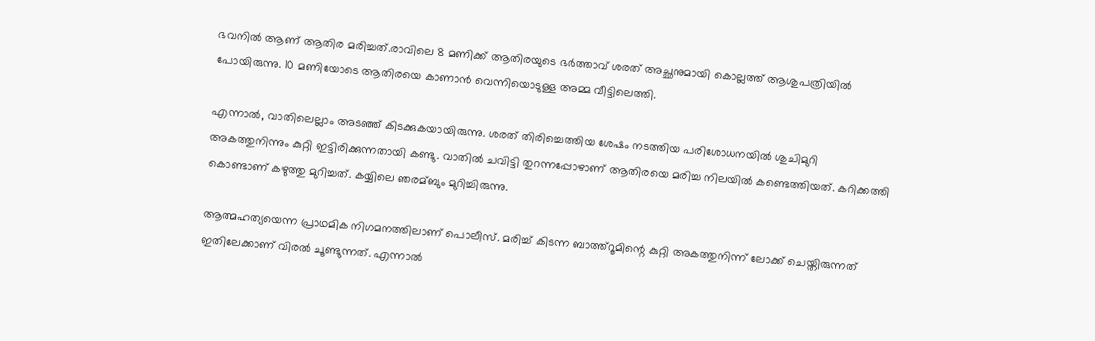ഭവനില്‍ ആണ് ആതിര മരിച്ചത്.രാവിലെ 8 മണിക്ക് ആതിരയുടെ ഭര്‍ത്താവ് ശരത് അച്ഛനുമായി കൊല്ലത്ത് ആശുപത്രിയില്‍ പോയിരുന്നു. 10 മണിയോടെ ആതിരയെ കാണാന്‍ വെന്നിയൊടുള്ള അമ്മ വീട്ടിലെത്തി.

എന്നാല്‍, വാതിലെല്ലാം അടഞ്ഞ് കിടക്കുകയായിരുന്നു. ശരത് തിരിച്ചെത്തിയ ശേഷം നടത്തിയ പരിശോധനയില്‍ ശുചിമുറി അകത്തുനിന്നും കുറ്റി ഇട്ടിരിക്കുന്നതായി കണ്ടു. വാതില്‍ ചവിട്ടി തുറന്നപ്പോഴാണ് ആതിരയെ മരിച്ച നിലയില്‍ കണ്ടെത്തിയത്. കറിക്കത്തി കൊണ്ടാണ് കഴുത്തു മുറിച്ചത്. കയ്യിലെ ഞരമ്ബും മുറിച്ചിരുന്നു.

ആത്മഹത്യയെന്ന പ്രാഥമിക നിഗമനത്തിലാണ് പൊലീസ്. മരിച്ച്‌ കിടന്ന ബാത്ത്‌റൂമിന്റെ കുറ്റി അകത്തുനിന്ന് ലോക്ക് ചെയ്തിരുന്നത് ഇതിലേക്കാണ് വിരല്‍ ചൂണ്ടുന്നത്. എന്നാല്‍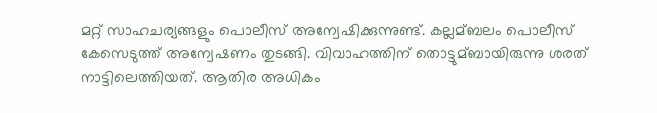മറ്റ് സാഹചര്യങ്ങളും പൊലീസ് അന്വേഷിക്കുന്നുണ്ട്. കല്ലമ്ബലം പൊലീസ് കേസെടുത്ത് അന്വേഷണം തുടങ്ങി. വിവാഹത്തിന് തൊട്ടുമ്ബായിരുന്നു ശരത് നാട്ടിലെത്തിയത്. ആതിര അധികം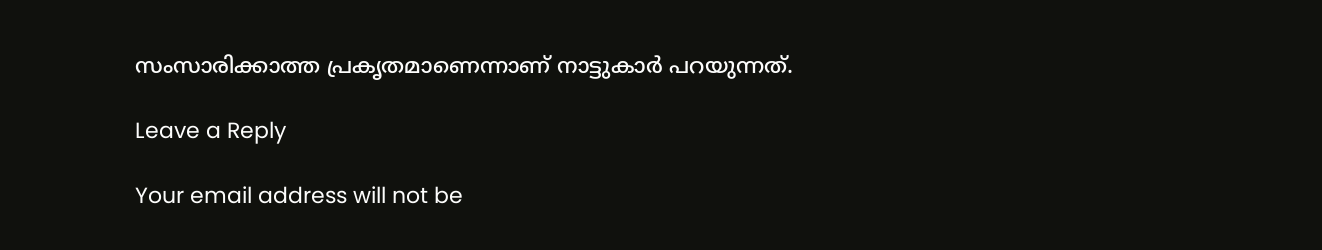സംസാരിക്കാത്ത പ്രകൃതമാണെന്നാണ് നാട്ടുകാര്‍ പറയുന്നത്.

Leave a Reply

Your email address will not be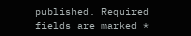published. Required fields are marked *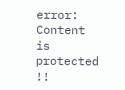error: Content is protected !!